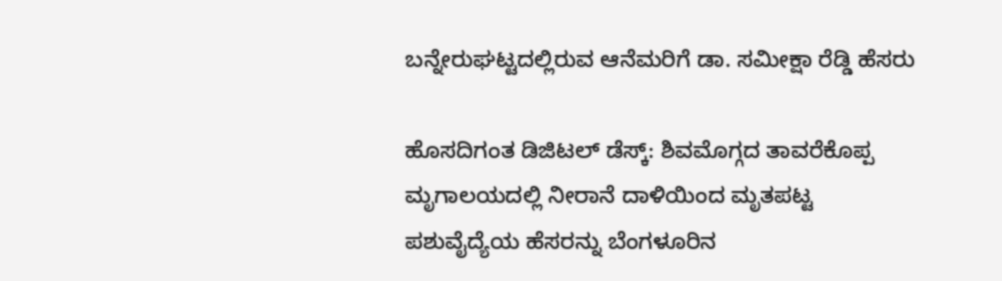ಬನ್ನೇರುಘಟ್ಟದಲ್ಲಿರುವ ಆನೆಮರಿಗೆ ಡಾ. ಸಮೀಕ್ಷಾ ರೆಡ್ಡಿ ಹೆಸರು

ಹೊಸದಿಗಂತ ಡಿಜಿಟಲ್‌ ಡೆಸ್ಕ್‌: ಶಿವಮೊಗ್ಗದ ತಾವರೆಕೊಪ್ಪ ಮೃಗಾಲಯದಲ್ಲಿ ನೀರಾನೆ ದಾಳಿಯಿಂದ ಮೃತಪಟ್ಟ ಪಶುವೈದ್ಯೆಯ ಹೆಸರನ್ನು ಬೆಂಗಳೂರಿನ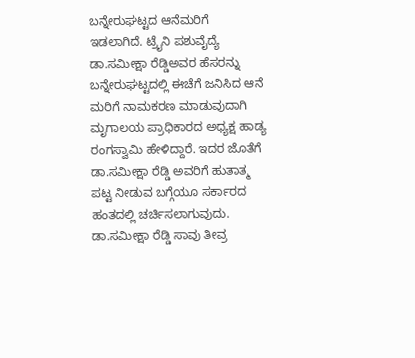ಬನ್ನೇರುಘಟ್ಟದ ಆನೆಮರಿಗೆ ಇಡಲಾಗಿದೆ. ಟ್ರೈನಿ ಪಶುವೈದ್ಯೆ ಡಾ.ಸಮೀಕ್ಷಾ ರೆಡ್ಡಿಅವರ ಹೆಸರನ್ನು ಬನ್ನೇರುಘಟ್ಟದಲ್ಲಿ ಈಚೆಗೆ ಜನಿಸಿದ ಆನೆ ಮರಿಗೆ ನಾಮಕರಣ ಮಾಡುವುದಾಗಿ ಮೃಗಾಲಯ ಪ್ರಾಧಿಕಾರದ ಅಧ್ಯಕ್ಷ ಹಾಡ್ಯ ರಂಗಸ್ವಾಮಿ ಹೇಳಿದ್ದಾರೆ. ಇದರ ಜೊತೆಗೆ ಡಾ.ಸಮೀಕ್ಷಾ ರೆಡ್ಡಿ ಅವರಿಗೆ ಹುತಾತ್ಮ ಪಟ್ಟ ನೀಡುವ ಬಗ್ಗೆಯೂ ಸರ್ಕಾರದ ಹಂತದಲ್ಲಿ ಚರ್ಚಿಸಲಾಗುವುದು. ಡಾ.ಸಮೀಕ್ಷಾ ರೆಡ್ಡಿ ಸಾವು ತೀವ್ರ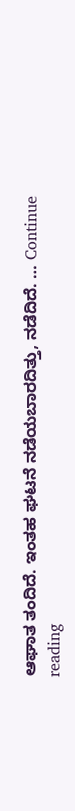ಆಘಾತ ತಂದಿದೆ. ಇಂತಹ ಘಟನೆ ನಡೆಯಬಾರದಿತ್ತು, ನಡೆದಿದೆ. … Continue reading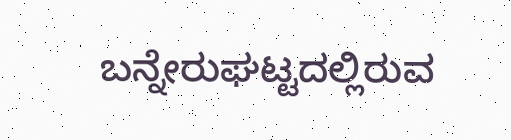ಬನ್ನೇರುಘಟ್ಟದಲ್ಲಿರುವ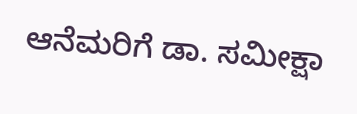ಆನೆಮರಿಗೆ ಡಾ. ಸಮೀಕ್ಷಾ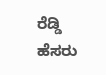ರೆಡ್ಡಿ ಹೆಸರು